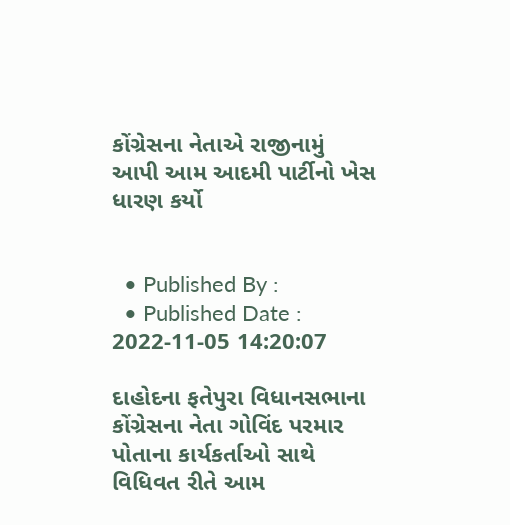કોંગ્રેસના નેતાએ રાજીનામું આપી આમ આદમી પાર્ટીનો ખેસ ધારણ કર્યો


  • Published By :
  • Published Date : 2022-11-05 14:20:07

દાહોદના ફતેપુરા વિધાનસભાના કોંગ્રેસના નેતા ગોવિંદ પરમાર પોતાના કાર્યકર્તાઓ સાથે વિધિવત રીતે આમ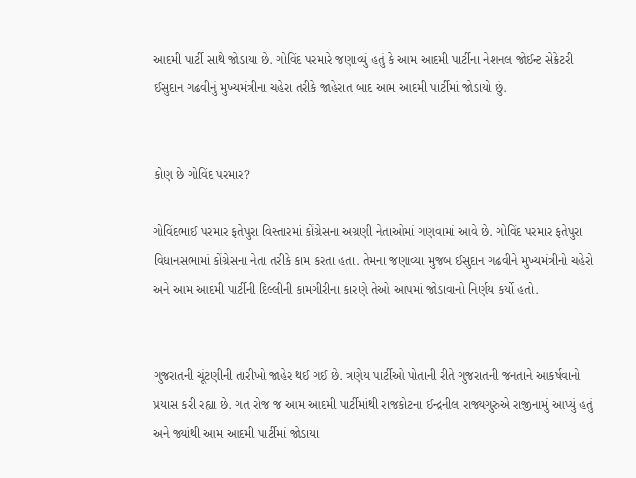આદમી પાર્ટી સાથે જોડાયા છે. ગોવિંદ પરમારે જણાવ્યું હતું કે આમ આદમી પાર્ટીના નેશનલ જોઈન્ટ સેક્રેટરી ઈસુદાન ગઢવીનું મુખ્યમંત્રીના ચહેરા તરીકે જાહેરાત બાદ આમ આદમી પાર્ટીમાં જોડાયો છું.


કોણ છે ગોવિંદ પરમાર?

ગોવિંદભાઈ પરમાર ફતેપુરા વિસ્તારમાં કોંગ્રેસના અગ્રણી નેતાઓમાં ગણવામાં આવે છે. ગોવિંદ પરમાર ફતેપુરા વિધાનસભામાં કોંગ્રેસના નેતા તરીકે કામ કરતા હતા. તેમના જણાવ્યા મુજબ ઈસુદાન ગઢવીને મુખ્યમંત્રીનો ચહેરો અને આમ આદમી પાર્ટીની દિલ્લીની કામગીરીના કારણે તેઓ આપમાં જોડાવાનો નિર્ણય કર્યો હતો.


ગુજરાતની ચૂંટણીની તારીખો જાહેર થઈ ગઈ છે. ત્રણેય પાર્ટીઓ પોતાની રીતે ગુજરાતની જનતાને આકર્ષવાનો પ્રયાસ કરી રહ્યા છે. ગત રોજ જ આમ આદમી પાર્ટીમાંથી રાજકોટના ઈન્દ્રનીલ રાજ્યગુરુએ રાજીનામું આપ્યું હતું અને જ્યાંથી આમ આદમી પાર્ટીમાં જોડાયા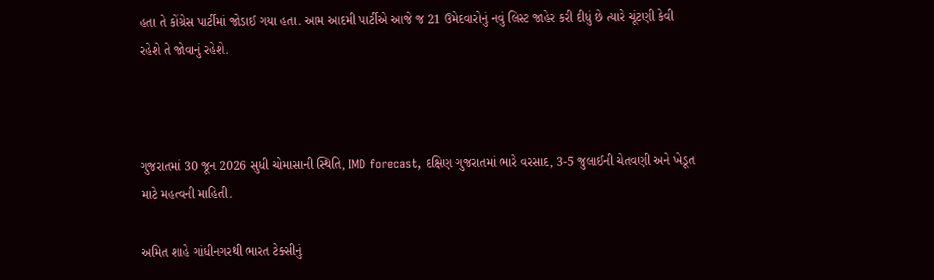હતા તે કોંગ્રેસ પાર્ટીમાં જોડાઈ ગયા હતા. આમ આદમી પાર્ટીએ આજે જ 21 ઉમેદવારોનું નવું લિસ્ટ જાહેર કરી દીધું છે ત્યારે ચૂંટણી કેવી રહેશે તે જોવાનું રહેશે.



ગુજરાતમાં 30 જૂન 2026 સુધી ચોમાસાની સ્થિતિ, IMD forecast, દક્ષિણ ગુજરાતમાં ભારે વરસાદ, 3-5 જુલાઈની ચેતવણી અને ખેડૂત માટે મહત્વની માહિતી.

અમિત શાહે ગાંધીનગરથી ભારત ટેક્સીનું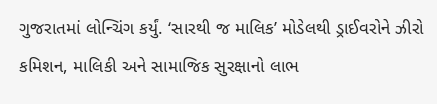ગુજરાતમાં લોન્ચિંગ કર્યું. ‘સારથી જ માલિક’ મોડેલથી ડ્રાઈવરોને ઝીરો કમિશન, માલિકી અને સામાજિક સુરક્ષાનો લાભ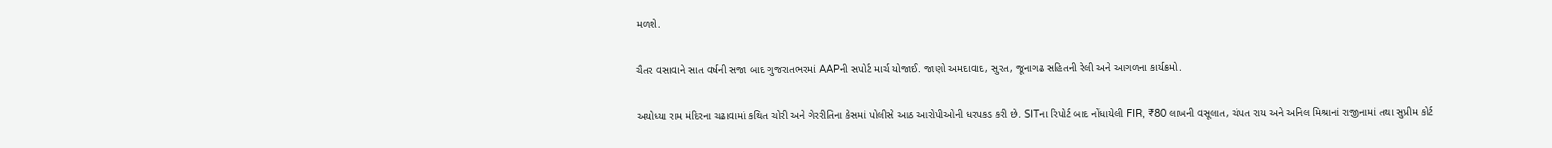મળશે.

ચૈતર વસાવાને સાત વર્ષની સજા બાદ ગુજરાતભરમાં AAPની સપોર્ટ માર્ચ યોજાઈ. જાણો અમદાવાદ, સુરત, જૂનાગઢ સહિતની રેલી અને આગળના કાર્યક્રમો.

અયોધ્યા રામ મંદિરના ચઢાવામાં કથિત ચોરી અને ગેરરીતિના કેસમાં પોલીસે આઠ આરોપીઓની ધરપકડ કરી છે. SITના રિપોર્ટ બાદ નોંધાયેલી FIR, ₹80 લાખની વસૂલાત, ચંપત રાય અને અનિલ મિશ્રાનાં રાજીનામાં તથા સુપ્રીમ કોર્ટ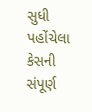સુધી પહોંચેલા કેસની સંપૂર્ણ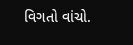વિગતો વાંચો.